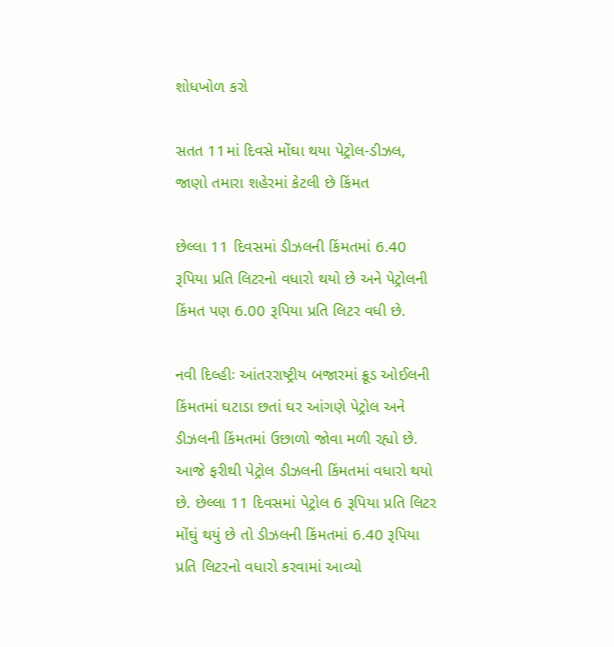શોધખોળ કરો

સતત 11માં દિવસે મોંઘા થયા પેટ્રોલ-ડીઝલ, જાણો તમારા શહેરમાં કેટલી છે કિંમત

છેલ્લા 11 દિવસમાં ડીઝલની કિંમતમાં 6.40 રૂપિયા પ્રતિ લિટરનો વધારો થયો છે અને પેટ્રોલની કિંમત પણ 6.00 રૂપિયા પ્રતિ લિટર વધી છે.

નવી દિલ્હીઃ આંતરરાષ્ટ્રીય બજારમાં ક્રૂડ ઓઈલની કિંમતમાં ઘટાડા છતાં ઘર આંગણે પેટ્રોલ અને ડીઝલની કિંમતમાં ઉછાળો જોવા મળી રહ્યો છે. આજે ફરીથી પેટ્રોલ ડીઝલની કિંમતમાં વધારો થયો છે. છેલ્લા 11 દિવસમાં પેટ્રોલ 6 રૂપિયા પ્રતિ લિટર મોંઘું થયું છે તો ડીઝલની કિંમતમાં 6.40 રૂપિયા પ્રતિ લિટરનો વધારો કરવામાં આવ્યો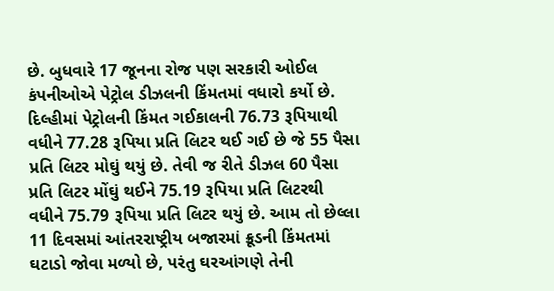છે. બુધવારે 17 જૂનના રોજ પણ સરકારી ઓઈલ કંપનીઓએ પેટ્રોલ ડીઝલની કિંમતમાં વધારો કર્યો છે. દિલ્હીમાં પેટ્રોલની કિંમત ગઈકાલની 76.73 રૂપિયાથી વધીને 77.28 રૂપિયા પ્રતિ લિટર થઈ ગઈ છે જે 55 પૈસા પ્રતિ લિટર મોઘું થયું છે. તેવી જ રીતે ડીઝલ 60 પૈસા પ્રતિ લિટર મોંઘું થઈને 75.19 રૂપિયા પ્રતિ લિટરથી વધીને 75.79 રૂપિયા પ્રતિ લિટર થયું છે. આમ તો છેલ્લા 11 દિવસમાં આંતરરાષ્ટ્રીય બજારમાં ક્રૂડની કિંમતમાં ઘટાડો જોવા મળ્યો છે, પરંતુ ઘરઆંગણે તેની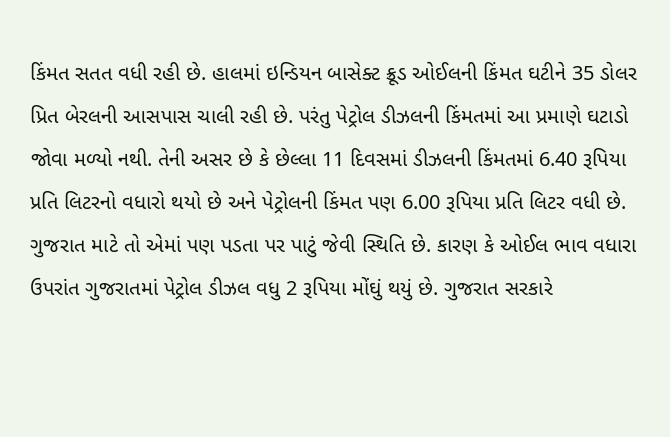કિંમત સતત વધી રહી છે. હાલમાં ઇન્ડિયન બાસેક્ટ ક્રૂડ ઓઈલની કિંમત ઘટીને 35 ડોલર પ્રિત બેરલની આસપાસ ચાલી રહી છે. પરંતુ પેટ્રોલ ડીઝલની કિંમતમાં આ પ્રમાણે ઘટાડો જોવા મળ્યો નથી. તેની અસર છે કે છેલ્લા 11 દિવસમાં ડીઝલની કિંમતમાં 6.40 રૂપિયા પ્રતિ લિટરનો વધારો થયો છે અને પેટ્રોલની કિંમત પણ 6.00 રૂપિયા પ્રતિ લિટર વધી છે. ગુજરાત માટે તો એમાં પણ પડતા પર પાટું જેવી સ્થિતિ છે. કારણ કે ઓઈલ ભાવ વધારા ઉપરાંત ગુજરાતમાં પેટ્રોલ ડીઝલ વધુ 2 રૂપિયા મોંઘું થયું છે. ગુજરાત સરકારે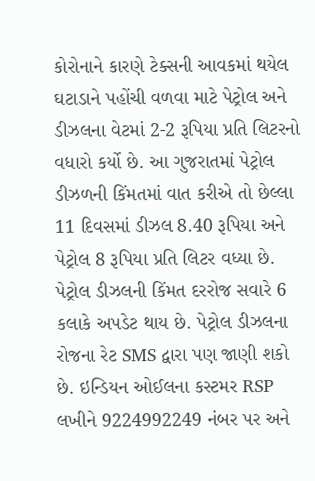કોરોનાને કારણે ટેક્સની આવકમાં થયેલ ઘટાડાને પહોંચી વળવા માટે પેટ્રોલ અને ડીઝલના વેટમાં 2-2 રૂપિયા પ્રતિ લિટરનો વધારો કર્યો છે. આ ગુજરાતમાં પેટ્રોલ ડીઝળની કિંમતમાં વાત કરીએ તો છેલ્લા 11 દિવસમાં ડીઝલ 8.40 રૂપિયા અને પેટ્રોલ 8 રૂપિયા પ્રતિ લિટર વધ્યા છે. પેટ્રોલ ડીઝલની કિંમત દરરોજ સવારે 6 કલાકે અપડેટ થાય છે. પેટ્રોલ ડીઝલના રોજના રેટ SMS દ્વારા પણ જાણી શકો છે. ઇન્ડિયન ઓઈલના કસ્ટમર RSP લખીને 9224992249 નંબર પર અને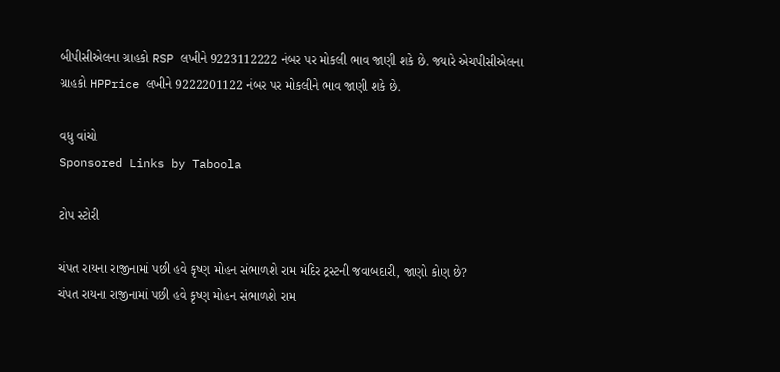બીપીસીએલના ગ્રાહકો RSP લખીને 9223112222 નંબર પર મોકલી ભાવ જાણી શકે છે. જ્યારે એચપીસીએલના ગ્રાહકો HPPrice લખીને 9222201122 નંબર પર મોકલીને ભાવ જાણી શકે છે.

વધુ વાંચો
Sponsored Links by Taboola

ટોપ સ્ટોરી

ચંપત રાયના રાજીનામાં પછી હવે કૃષ્ણ મોહન સંભાળશે રામ મંદિર ટ્રસ્ટની જવાબદારી, જાણો કોણ છે?
ચંપત રાયના રાજીનામાં પછી હવે કૃષ્ણ મોહન સંભાળશે રામ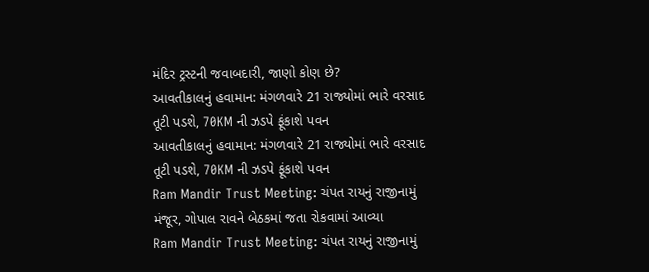મંદિર ટ્રસ્ટની જવાબદારી, જાણો કોણ છે?
આવતીકાલનું હવામાન: મંગળવારે 21 રાજ્યોમાં ભારે વરસાદ તૂટી પડશે, 70KM ની ઝડપે ફૂંકાશે પવન
આવતીકાલનું હવામાન: મંગળવારે 21 રાજ્યોમાં ભારે વરસાદ તૂટી પડશે, 70KM ની ઝડપે ફૂંકાશે પવન
Ram Mandir Trust Meeting: ચંપત રાયનું રાજીનામું મંજૂર, ગોપાલ રાવને બેઠકમાં જતા રોકવામાં આવ્યા
Ram Mandir Trust Meeting: ચંપત રાયનું રાજીનામું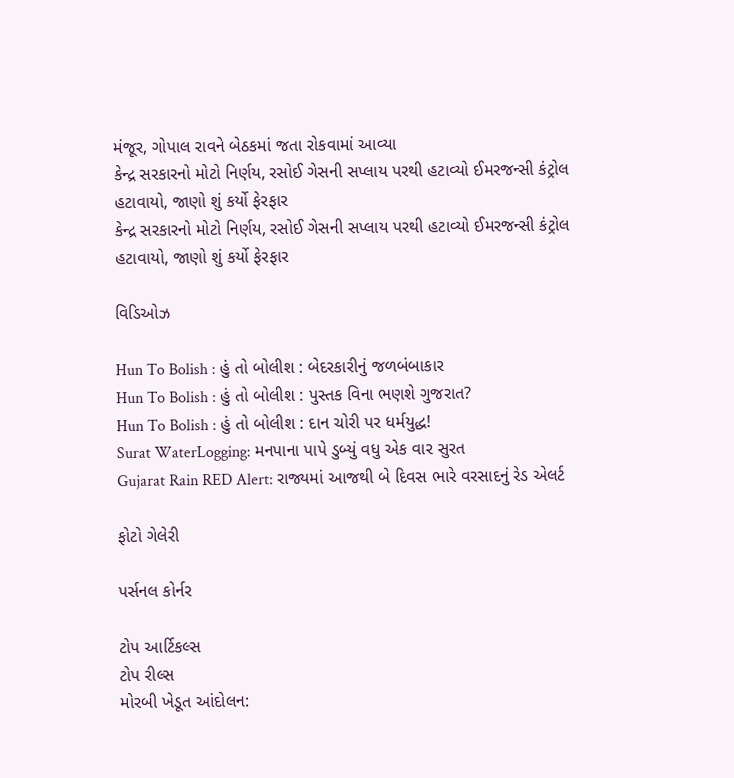મંજૂર, ગોપાલ રાવને બેઠકમાં જતા રોકવામાં આવ્યા
કેન્દ્ર સરકારનો મોટો નિર્ણય, રસોઈ ગેસની સપ્લાય પરથી હટાવ્યો ઈમરજન્સી કંટ્રોલ હટાવાયો, જાણો શું કર્યો ફેરફાર
કેન્દ્ર સરકારનો મોટો નિર્ણય, રસોઈ ગેસની સપ્લાય પરથી હટાવ્યો ઈમરજન્સી કંટ્રોલ હટાવાયો, જાણો શું કર્યો ફેરફાર

વિડિઓઝ

Hun To Bolish : હું તો બોલીશ : બેદરકારીનું જળબંબાકાર
Hun To Bolish : હું તો બોલીશ : પુસ્તક વિના ભણશે ગુજરાત?
Hun To Bolish : હું તો બોલીશ : દાન ચોરી પર ધર્મયુદ્ધ!
Surat WaterLogging: મનપાના પાપે ડુબ્યું વધુ એક વાર સુરત
Gujarat Rain RED Alert: રાજ્યમાં આજથી બે દિવસ ભારે વરસાદનું રેડ એલર્ટ

ફોટો ગેલેરી

પર્સનલ કોર્નર

ટોપ આર્ટિકલ્સ
ટોપ રીલ્સ
મોરબી ખેડૂત આંદોલન: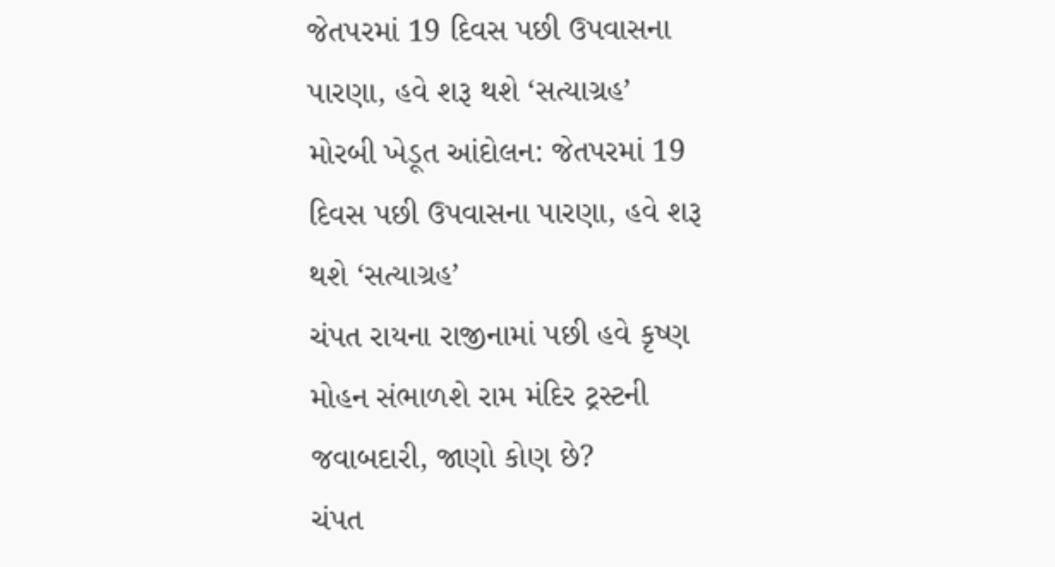જેતપરમાં 19 દિવસ પછી ઉપવાસના પારણા, હવે શરૂ થશે ‘સત્યાગ્રહ’
મોરબી ખેડૂત આંદોલન: જેતપરમાં 19 દિવસ પછી ઉપવાસના પારણા, હવે શરૂ થશે ‘સત્યાગ્રહ’
ચંપત રાયના રાજીનામાં પછી હવે કૃષ્ણ મોહન સંભાળશે રામ મંદિર ટ્રસ્ટની જવાબદારી, જાણો કોણ છે?
ચંપત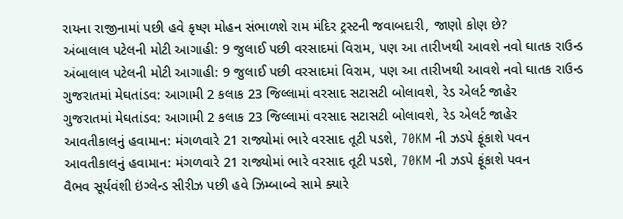રાયના રાજીનામાં પછી હવે કૃષ્ણ મોહન સંભાળશે રામ મંદિર ટ્રસ્ટની જવાબદારી, જાણો કોણ છે?
અંબાલાલ પટેલની મોટી આગાહી: 9 જુલાઈ પછી વરસાદમાં વિરામ, પણ આ તારીખથી આવશે નવો ઘાતક રાઉન્ડ
અંબાલાલ પટેલની મોટી આગાહી: 9 જુલાઈ પછી વરસાદમાં વિરામ, પણ આ તારીખથી આવશે નવો ઘાતક રાઉન્ડ
ગુજરાતમાં મેઘતાંડવ: આગામી 2 કલાક 23 જિલ્લામાં વરસાદ સટાસટી બોલાવશે, રેડ એલર્ટ જાહેર
ગુજરાતમાં મેઘતાંડવ: આગામી 2 કલાક 23 જિલ્લામાં વરસાદ સટાસટી બોલાવશે, રેડ એલર્ટ જાહેર
આવતીકાલનું હવામાન: મંગળવારે 21 રાજ્યોમાં ભારે વરસાદ તૂટી પડશે, 70KM ની ઝડપે ફૂંકાશે પવન
આવતીકાલનું હવામાન: મંગળવારે 21 રાજ્યોમાં ભારે વરસાદ તૂટી પડશે, 70KM ની ઝડપે ફૂંકાશે પવન
વૈભવ સૂર્યવંશી ઇંગ્લેન્ડ સીરીઝ પછી હવે ઝિમ્બાબ્વે સામે ક્યારે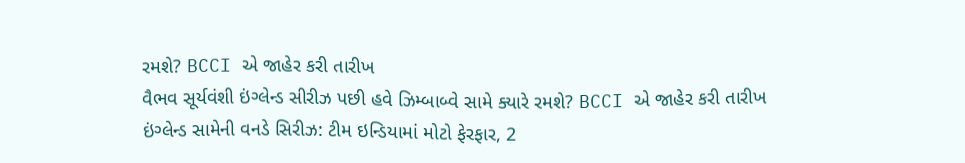રમશે? BCCI એ જાહેર કરી તારીખ
વૈભવ સૂર્યવંશી ઇંગ્લેન્ડ સીરીઝ પછી હવે ઝિમ્બાબ્વે સામે ક્યારે રમશે? BCCI એ જાહેર કરી તારીખ
ઇંગ્લેન્ડ સામેની વનડે સિરીઝ: ટીમ ઇન્ડિયામાં મોટો ફેરફાર, 2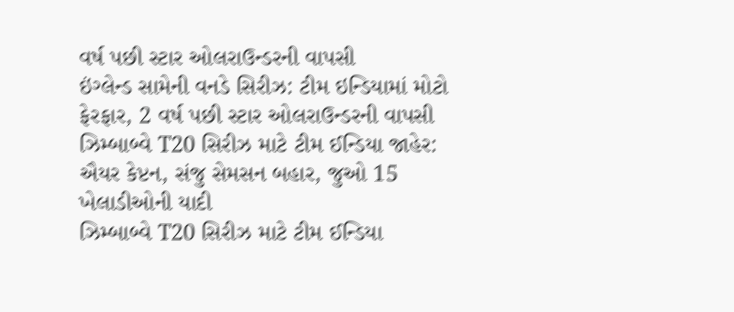વર્ષ પછી સ્ટાર ઓલરાઉન્ડરની વાપસી
ઇંગ્લેન્ડ સામેની વનડે સિરીઝ: ટીમ ઇન્ડિયામાં મોટો ફેરફાર, 2 વર્ષ પછી સ્ટાર ઓલરાઉન્ડરની વાપસી
ઝિમ્બાબ્વે T20 સિરીઝ માટે ટીમ ઈન્ડિયા જાહેર: ઐયર કેપ્ટન, સંજુ સેમસન બહાર, જુઓ 15 ખેલાડીઓની યાદી
ઝિમ્બાબ્વે T20 સિરીઝ માટે ટીમ ઈન્ડિયા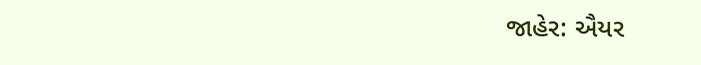જાહેર: ઐયર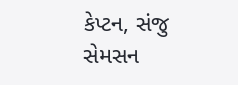કેપ્ટન, સંજુ સેમસન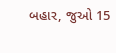બહાર, જુઓ 15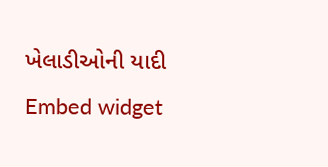ખેલાડીઓની યાદી
Embed widget